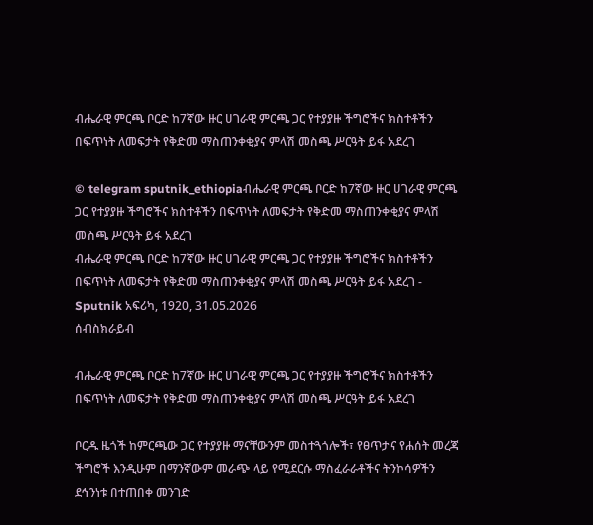ብሔራዊ ምርጫ ቦርድ ከ7ኛው ዙር ሀገራዊ ምርጫ ጋር የተያያዙ ችግሮችና ክስተቶችን በፍጥነት ለመፍታት የቅድመ ማስጠንቀቂያና ምላሽ መስጫ ሥርዓት ይፋ አደረገ

© telegram sputnik_ethiopiaብሔራዊ ምርጫ ቦርድ ከ7ኛው ዙር ሀገራዊ ምርጫ ጋር የተያያዙ ችግሮችና ክስተቶችን በፍጥነት ለመፍታት የቅድመ ማስጠንቀቂያና ምላሽ መስጫ ሥርዓት ይፋ አደረገ
ብሔራዊ ምርጫ ቦርድ ከ7ኛው ዙር ሀገራዊ ምርጫ ጋር የተያያዙ ችግሮችና ክስተቶችን በፍጥነት ለመፍታት የቅድመ ማስጠንቀቂያና ምላሽ መስጫ ሥርዓት ይፋ አደረገ - Sputnik አፍሪካ, 1920, 31.05.2026
ሰብስክራይብ

ብሔራዊ ምርጫ ቦርድ ከ7ኛው ዙር ሀገራዊ ምርጫ ጋር የተያያዙ ችግሮችና ክስተቶችን በፍጥነት ለመፍታት የቅድመ ማስጠንቀቂያና ምላሽ መስጫ ሥርዓት ይፋ አደረገ

ቦርዱ ዜጎች ከምርጫው ጋር የተያያዙ ማናቸውንም መስተጓጎሎች፣ የፀጥታና የሐሰት መረጃ ችግሮች እንዲሁም በማንኛውም መራጭ ላይ የሚደርሱ ማስፈራራቶችና ትንኮሳዎችን ደኅንነቱ በተጠበቀ መንገድ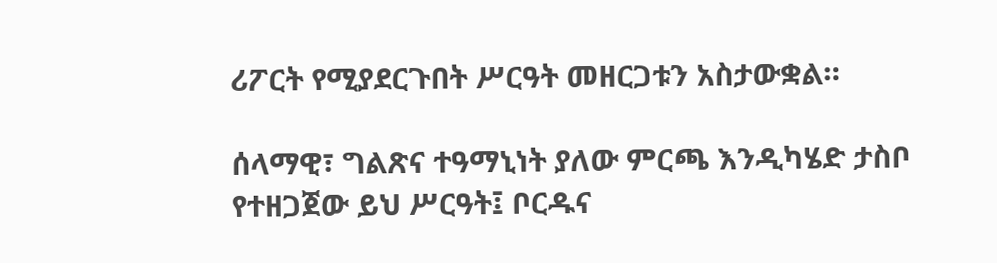ሪፖርት የሚያደርጉበት ሥርዓት መዘርጋቱን አስታውቋል።

ሰላማዊ፣ ግልጽና ተዓማኒነት ያለው ምርጫ እንዲካሄድ ታስቦ የተዘጋጀው ይህ ሥርዓት፤ ቦርዱና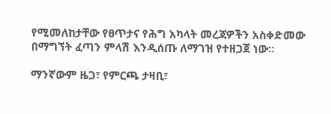የሚመለከታቸው የፀጥታና የሕግ አካላት መረጃዎችን አስቀድመው በማግኘት ፈጣን ምላሽ እንዲሰጡ ለማገዝ የተዘጋጀ ነው።

ማንኛውም ዜጋ፣ የምርጫ ታዛቢ፣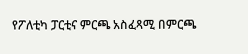የፖለቲካ ፓርቲና ምርጫ አስፈጻሚ በምርጫ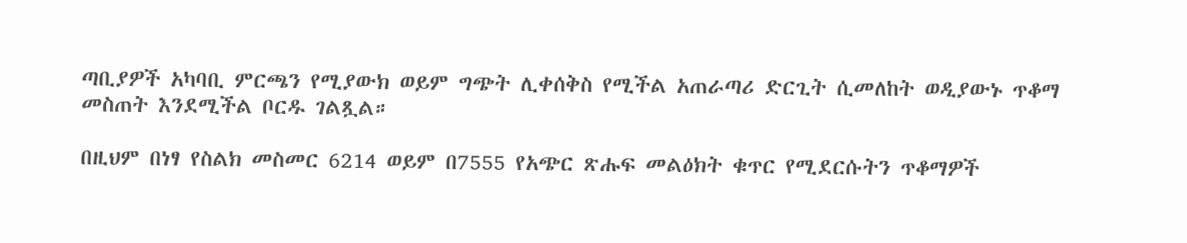ጣቢያዎች አካባቢ ምርጫን የሚያውክ ወይም ግጭት ሊቀሰቅስ የሚችል አጠራጣሪ ድርጊት ሲመለከት ወዲያውኑ ጥቆማ መስጠት እንደሚችል ቦርዱ ገልጿል።

በዚህም በነፃ የስልክ መስመር 6214 ወይም በ7555 የአጭር ጽሑፍ መልዕክት ቁጥር የሚደርሱትን ጥቆማዎች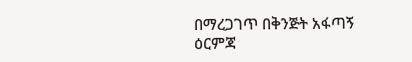በማረጋገጥ በቅንጅት አፋጣኝ ዕርምጃ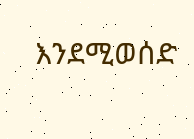እንደሚወሰድ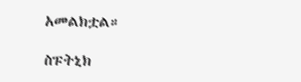አመልክቷል።

ስፑትኒክ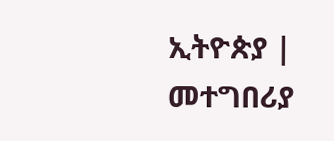ኢትዮጵያ | መተግበሪያ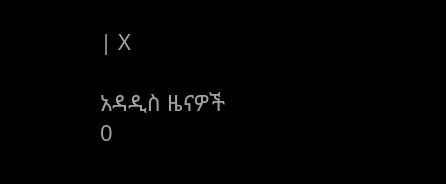| X

አዳዲስ ዜናዎች
0